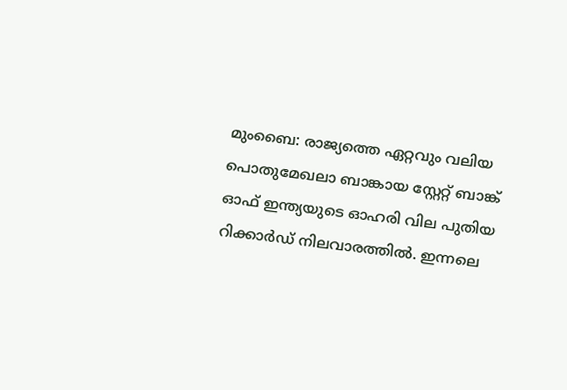മുംബൈ: രാജ്യത്തെ ഏറ്റവും വലിയ പൊതുമേഖലാ ബാങ്കായ സ്റ്റേറ്റ് ബാങ്ക് ഓഫ് ഇന്ത്യയുടെ ഓഹരി വില പുതിയ റിക്കാർഡ് നിലവാരത്തിൽ. ഇന്നലെ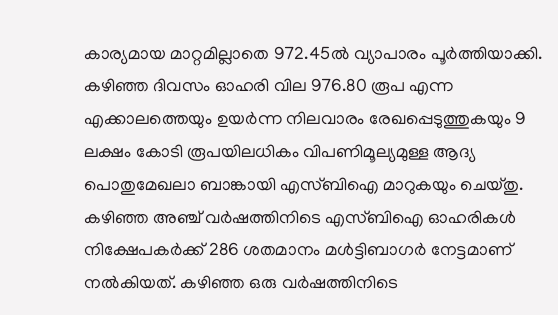കാര്യമായ മാറ്റമില്ലാതെ 972.45ൽ വ്യാപാരം പൂർത്തിയാക്കി. കഴിഞ്ഞ ദിവസം ഓഹരി വില 976.80 രൂപ എന്ന എക്കാലത്തെയും ഉയർന്ന നിലവാരം രേഖപ്പെടുത്തുകയും 9 ലക്ഷം കോടി രൂപയിലധികം വിപണിമൂല്യമുള്ള ആദ്യ പൊതുമേഖലാ ബാങ്കായി എസ്ബിഐ മാറുകയും ചെയ്തു.
കഴിഞ്ഞ അഞ്ച് വർഷത്തിനിടെ എസ്ബിഐ ഓഹരികൾ നിക്ഷേപകർക്ക് 286 ശതമാനം മൾട്ടിബാഗർ നേട്ടമാണ് നൽകിയത്. കഴിഞ്ഞ ഒരു വർഷത്തിനിടെ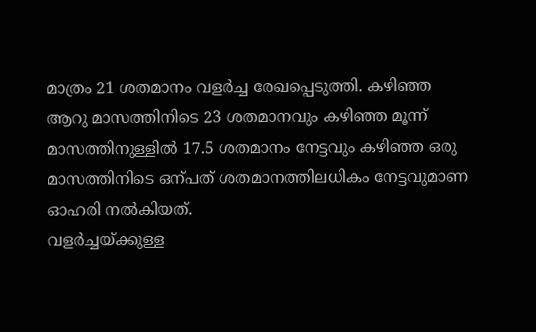മാത്രം 21 ശതമാനം വളർച്ച രേഖപ്പെടുത്തി. കഴിഞ്ഞ ആറു മാസത്തിനിടെ 23 ശതമാനവും കഴിഞ്ഞ മൂന്ന് മാസത്തിനുള്ളിൽ 17.5 ശതമാനം നേട്ടവും കഴിഞ്ഞ ഒരു മാസത്തിനിടെ ഒന്പത് ശതമാനത്തിലധികം നേട്ടവുമാണ ഓഹരി നൽകിയത്.
വളർച്ചയ്ക്കുള്ള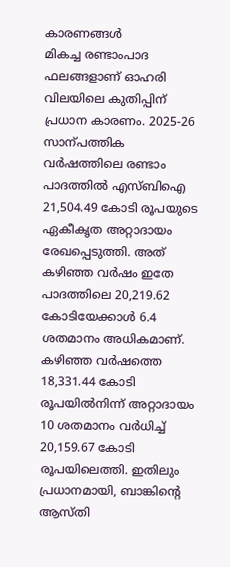കാരണങ്ങൾ
മികച്ച രണ്ടാംപാദ ഫലങ്ങളാണ് ഓഹരി വിലയിലെ കുതിപ്പിന് പ്രധാന കാരണം. 2025-26 സാന്പത്തിക വർഷത്തിലെ രണ്ടാം പാദത്തിൽ എസ്ബിഐ 21,504.49 കോടി രൂപയുടെ ഏകീകൃത അറ്റാദായം രേഖപ്പെടുത്തി. അത് കഴിഞ്ഞ വർഷം ഇതേ പാദത്തിലെ 20,219.62 കോടിയേക്കാൾ 6.4 ശതമാനം അധികമാണ്.
കഴിഞ്ഞ വർഷത്തെ 18,331.44 കോടി രൂപയിൽനിന്ന് അറ്റാദായം 10 ശതമാനം വർധിച്ച് 20,159.67 കോടി രൂപയിലെത്തി. ഇതിലും പ്രധാനമായി, ബാങ്കിന്റെ ആസ്തി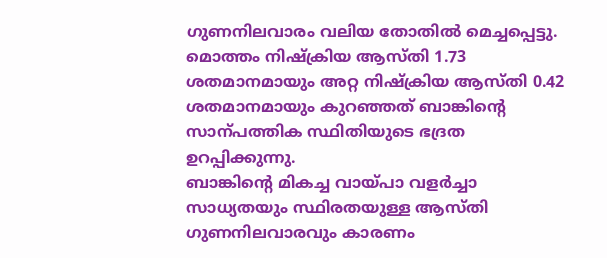ഗുണനിലവാരം വലിയ തോതിൽ മെച്ചപ്പെട്ടു. മൊത്തം നിഷ്ക്രിയ ആസ്തി 1.73 ശതമാനമായും അറ്റ നിഷ്ക്രിയ ആസ്തി 0.42 ശതമാനമായും കുറഞ്ഞത് ബാങ്കിന്റെ സാന്പത്തിക സ്ഥിതിയുടെ ഭദ്രത ഉറപ്പിക്കുന്നു.
ബാങ്കിന്റെ മികച്ച വായ്പാ വളർച്ചാ സാധ്യതയും സ്ഥിരതയുള്ള ആസ്തി ഗുണനിലവാരവും കാരണം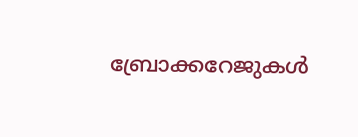ബ്രോക്കറേജുകൾ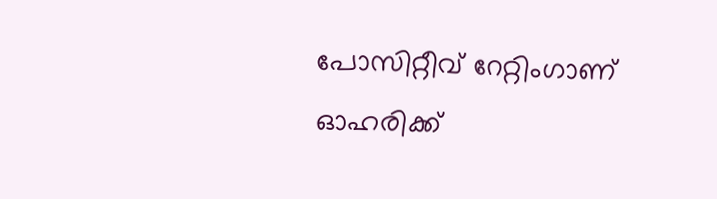പോസിറ്റീവ് റേറ്റിംഗാണ് ഓഹരിക്ക്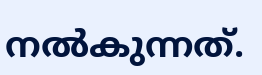നൽകുന്നത്.